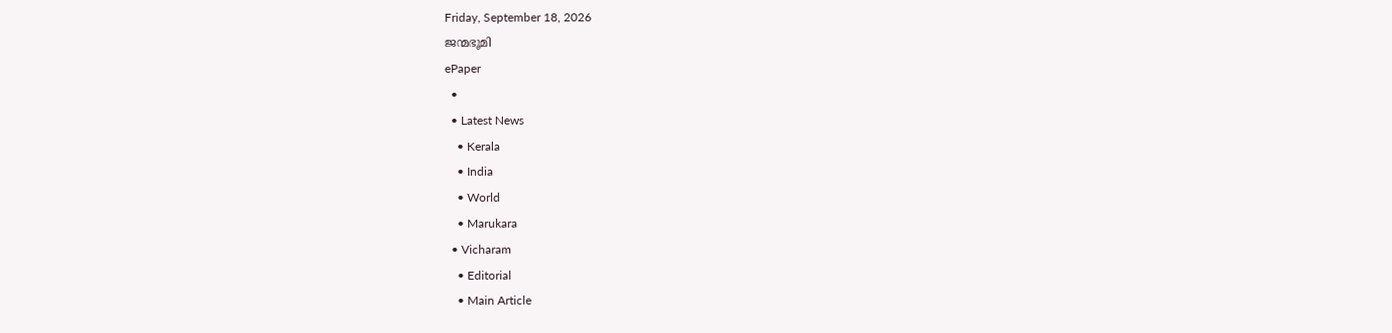Friday, September 18, 2026
ജന്മഭൂമി
ePaper
  •
  • Latest News
    • Kerala
    • India
    • World
    • Marukara
  • Vicharam
    • Editorial
    • Main Article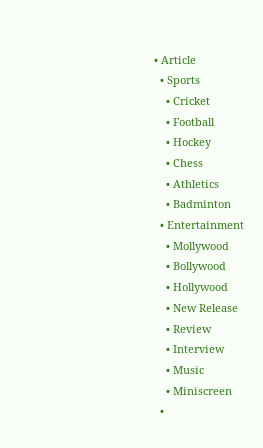• Article
  • Sports
    • Cricket
    • Football
    • Hockey
    • Chess
    • Athletics
    • Badminton
  • Entertainment
    • Mollywood
    • Bollywood
    • Hollywood
    • New Release
    • Review
    • Interview
    • Music
    • Miniscreen
  •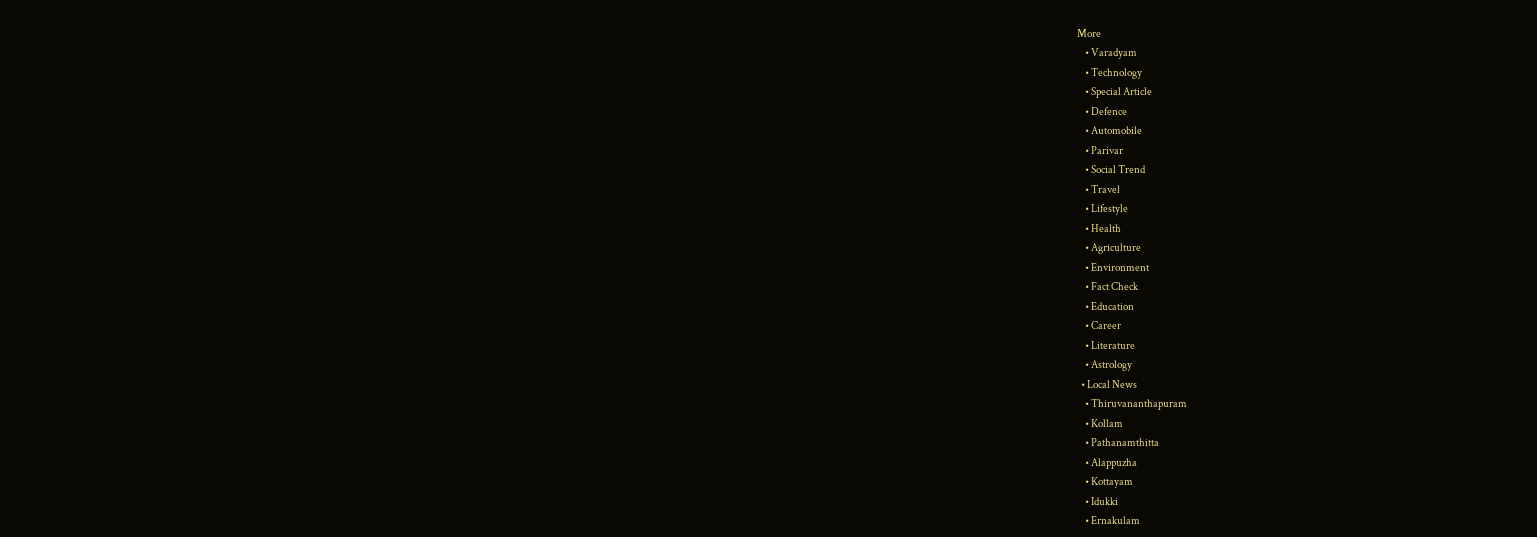More
    • Varadyam
    • Technology
    • Special Article
    • Defence
    • Automobile
    • Parivar
    • Social Trend
    • Travel
    • Lifestyle
    • Health
    • Agriculture
    • Environment
    • Fact Check
    • Education
    • Career
    • Literature
    • Astrology
  • Local News
    • Thiruvananthapuram
    • Kollam
    • Pathanamthitta
    • Alappuzha
    • Kottayam
    • Idukki
    • Ernakulam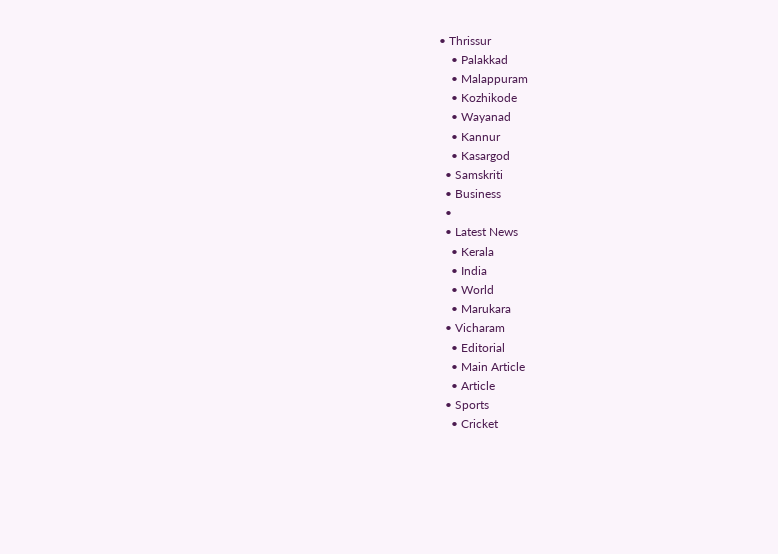• Thrissur
    • Palakkad
    • Malappuram
    • Kozhikode
    • Wayanad
    • Kannur
    • Kasargod
  • Samskriti
  • Business
  •
  • Latest News
    • Kerala
    • India
    • World
    • Marukara
  • Vicharam
    • Editorial
    • Main Article
    • Article
  • Sports
    • Cricket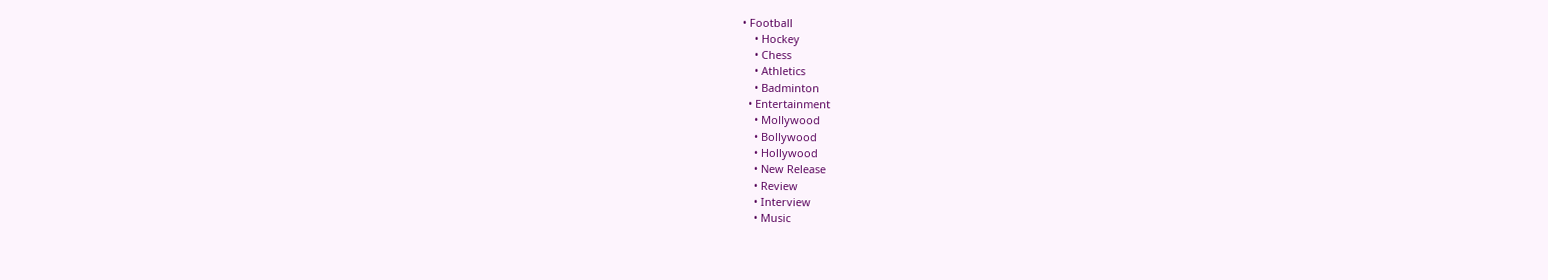• Football
    • Hockey
    • Chess
    • Athletics
    • Badminton
  • Entertainment
    • Mollywood
    • Bollywood
    • Hollywood
    • New Release
    • Review
    • Interview
    • Music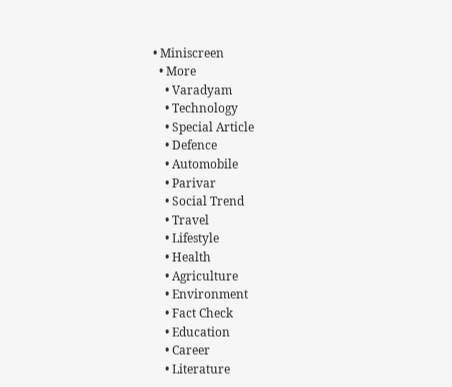• Miniscreen
  • More
    • Varadyam
    • Technology
    • Special Article
    • Defence
    • Automobile
    • Parivar
    • Social Trend
    • Travel
    • Lifestyle
    • Health
    • Agriculture
    • Environment
    • Fact Check
    • Education
    • Career
    • Literature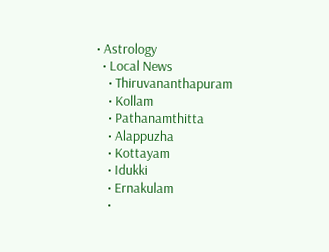• Astrology
  • Local News
    • Thiruvananthapuram
    • Kollam
    • Pathanamthitta
    • Alappuzha
    • Kottayam
    • Idukki
    • Ernakulam
    •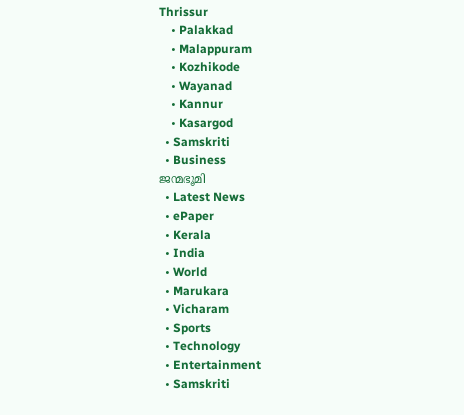Thrissur
    • Palakkad
    • Malappuram
    • Kozhikode
    • Wayanad
    • Kannur
    • Kasargod
  • Samskriti
  • Business
ജന്മഭൂമി
  • Latest News
  • ePaper
  • Kerala
  • India
  • World
  • Marukara
  • Vicharam
  • Sports
  • Technology
  • Entertainment
  • Samskriti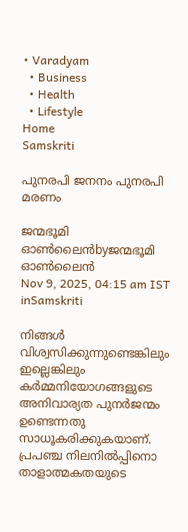• Varadyam
  • Business
  • Health
  • Lifestyle
Home
Samskriti

പുനരപി ജനനം പുനരപി മരണം

ജന്മഭൂമി ഓണ്‍ലൈന്‍byജന്മഭൂമി ഓണ്‍ലൈന്‍
Nov 9, 2025, 04:15 am IST
inSamskriti

നിങ്ങള്‍ വിശ്വസിക്കുന്നുണ്ടെങ്കിലും ഇല്ലെങ്കിലും കര്‍മ്മനിയോഗങ്ങളുടെ അനിവാര്യത പുനര്‍ജന്മം ഉണ്ടെന്നതു സാധൂകരിക്കുകയാണ്. പ്രപഞ്ച നിലനില്‍പ്പിനൊ താളാത്മകതയുടെ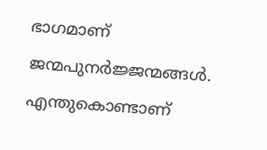ഭാഗമാണ് ജന്മപുനര്‍ജ്ജന്മങ്ങള്‍. എന്തുകൊണ്ടാണ്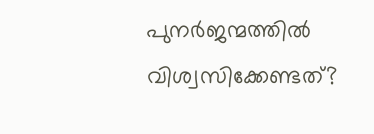പുനര്‍ജന്മത്തില്‍ വിശ്വസിക്കേണ്ടത്?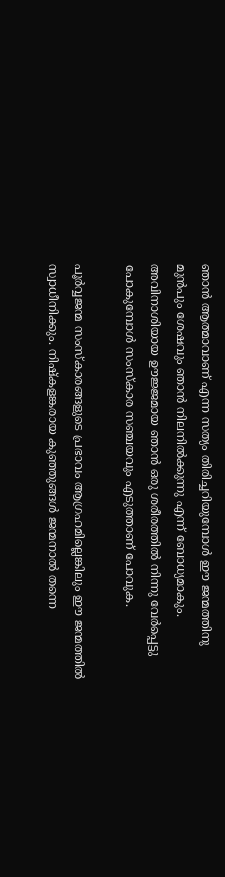ഞാന്‍ ആത്മാവാണ് എന്ന സത്യം തിരിച്ചറിയുമ്പോള്‍ ഈ ജന്മത്തിനു മുന്‍പും ശേഷവും ഞാന്‍ നിലനില്‍ക്കുന്നു എന്ന് ബോധ്യമാകും. അവിനാശിയായ ഊജ്ജമായ ഞാന്‍ ഒരു ശരീരത്തില്‍ നിന്നു വേര്‍പ്പെട്ടു പോകുമ്പോള്‍ സംസ്‌കാര സഞ്ചയവും എടുത്താണ് പോവുക.

പൂര്‍വ്വജന്മ സംസ്‌കാരങ്ങളുടെ പ്രഭാവം ആഗ്രഹമില്ലെങ്കിലും ഈ ജന്മത്തില്‍ സ്വാധീനിക്കും. നിഷ്‌കളങ്കരായ കുഞ്ഞുങ്ങള്‍ ജന്മനാല്‍ തന്നെ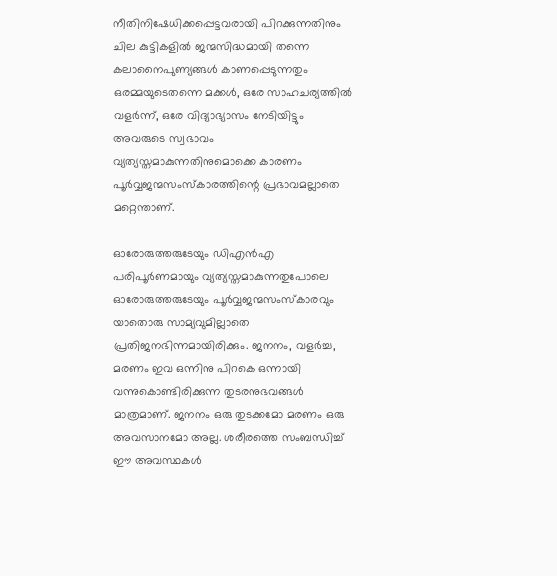നീതിനിഷേധിക്കപ്പെട്ടവരായി പിറക്കുന്നതിനും ചില കുട്ടികളില്‍ ജന്മസിദ്ധമായി തന്നെ കലാനൈപുണ്യങ്ങള്‍ കാണപ്പെടുന്നതും ഒരമ്മയുടെതന്നെ മക്കള്‍, ഒരേ സാഹചര്യത്തില്‍ വളര്‍ന്ന്, ഒരേ വിദ്യാഭ്യാസം നേടിയിട്ടും അവരുടെ സ്വഭാവം വ്യത്യസ്തമാകുന്നതിനുമൊക്കെ കാരണം പൂര്‍വ്വജന്മസംസ്‌കാരത്തിന്റെ പ്രഭാവമല്ലാതെ മറ്റെന്താണ്.

ഓരോരുത്തരുടേയും ഡിഎന്‍എ പരിപൂര്‍ണമായും വ്യത്യസ്തമാകുന്നതുപോലെ ഓരോരുത്തരുടേയും പൂര്‍വ്വജന്മസംസ്‌കാരവും യാതൊരു സാമ്യവുമില്ലാതെ പ്രതിജനഭിന്നമായിരിക്കും. ജനനം, വളര്‍ച്ച, മരണം ഇവ ഒന്നിനു പിറകെ ഒന്നായി വന്നുകൊണ്ടിരിക്കുന്ന തുടരനുഭവങ്ങള്‍ മാത്രമാണ്. ജനനം ഒരു തുടക്കമോ മരണം ഒരു അവസാനമോ അല്ല. ശരീരത്തെ സംബന്ധിച്ച് ഈ അവസ്ഥകള്‍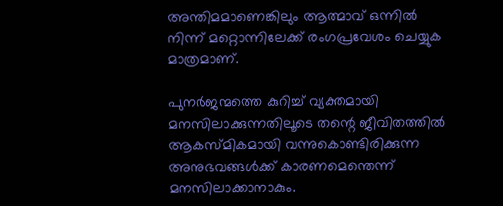അന്തിമമാണെങ്കിലും ആത്മാവ് ഒന്നില്‍ നിന്ന് മറ്റൊന്നിലേക്ക് രംഗപ്രവേശം ചെയ്യുക മാത്രമാണ്.

പുനര്‍ജന്മത്തെ കുറിച്ച് വ്യക്തമായി മനസിലാക്കുന്നതിലൂടെ തന്റെ ജീവിതത്തില്‍ ആകസ്മികമായി വന്നുകൊണ്ടിരിക്കുന്ന അനുഭവങ്ങള്‍ക്ക് കാരണമെന്തെന്ന് മനസിലാക്കാനാകും.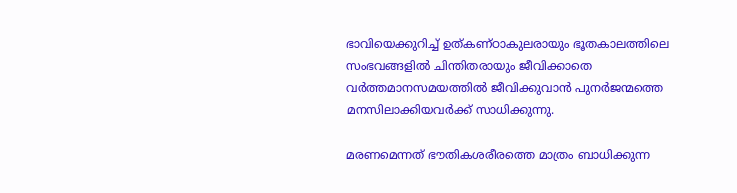ഭാവിയെക്കുറിച്ച് ഉത്കണ്ഠാകുലരായും ഭൂതകാലത്തിലെ സംഭവങ്ങളില്‍ ചിന്തിതരായും ജീവിക്കാതെ വര്‍ത്തമാനസമയത്തില്‍ ജീവിക്കുവാന്‍ പുനര്‍ജന്മത്തെ മനസിലാക്കിയവര്‍ക്ക് സാധിക്കുന്നു.

മരണമെന്നത് ഭൗതികശരീരത്തെ മാത്രം ബാധിക്കുന്ന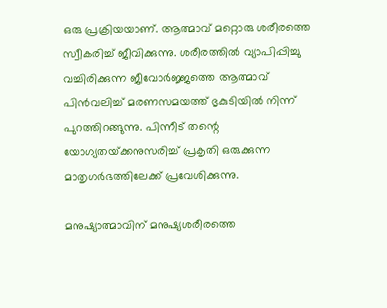ഒരു പ്രക്രിയയാണ്. ആത്മാവ് മറ്റൊരു ശരീരത്തെ സ്വീകരിച്ച് ജീവിക്കുന്നു. ശരീരത്തില്‍ വ്യാപിപ്പിച്ചു വച്ചിരിക്കുന്ന ജീവോര്‍ജ്ജത്തെ ആത്മാവ് പിന്‍വലിച്ച് മരണസമയത്ത് ഭൃകുടിയില്‍ നിന്ന് പുറത്തിറങ്ങുന്നു. പിന്നീട് തന്റെ യോഗ്യതയ്‌ക്കനുസരിച്ച് പ്രകൃതി ഒരുക്കുന്ന മാതൃഗര്‍ഭത്തിലേക്ക് പ്രവേശിക്കുന്നു.

മനുഷ്യാത്മാവിന് മനുഷ്യശരീരത്തെ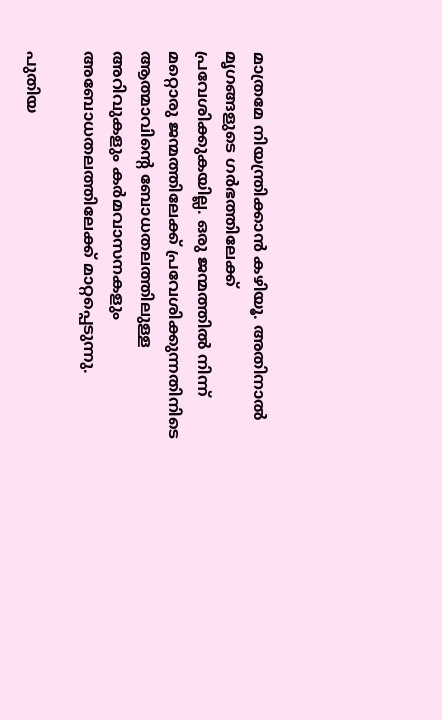മാത്രമേ നിയന്ത്രിക്കാന്‍ കഴിയൂ. അതിനാല്‍ മൃഗങ്ങളുടെ ഗര്‍ഭത്തിലേക്ക് പ്രവേശിക്കുകയില്ല. ഒരു ജന്മത്തില്‍ നിന്ന് മറ്റൊരു ജന്മത്തിലേക്ക് പ്രവേശിക്കുന്നതിനിടെ ആത്മാവിന്റെ ബോധതലത്തിലുള്ള അറിവുകളും കര്‍മവാസനകളും അബോധതലത്തിലേക്ക് മാറ്റപ്പെടുന്നു.

പുതിയ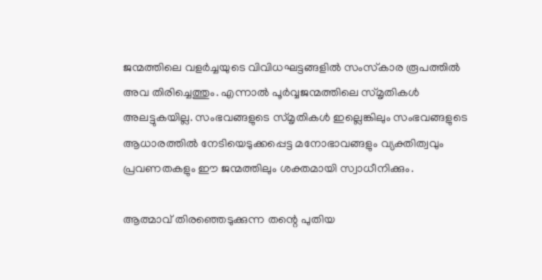ജന്മത്തിലെ വളര്‍ച്ചയുടെ വിവിധഘട്ടങ്ങളില്‍ സംസ്‌കാര രൂപത്തില്‍ അവ തിരിച്ചെത്തും. എന്നാല്‍ പൂര്‍വ്വജന്മത്തിലെ സ്മൃതികള്‍ അലട്ടുകയില്ല. സംഭവങ്ങളുടെ സ്മൃതികള്‍ ഇല്ലെങ്കിലും സംഭവങ്ങളുടെ ആധാരത്തില്‍ നേടിയെടുക്കപ്പെട്ട മനോഭാവങ്ങളും വ്യക്തിത്വവും പ്രവണതകളും ഈ ജന്മത്തിലും ശക്തമായി സ്വാധീനിക്കും.

ആത്മാവ് തിരഞ്ഞെടുക്കുന്ന തന്റെ പുതിയ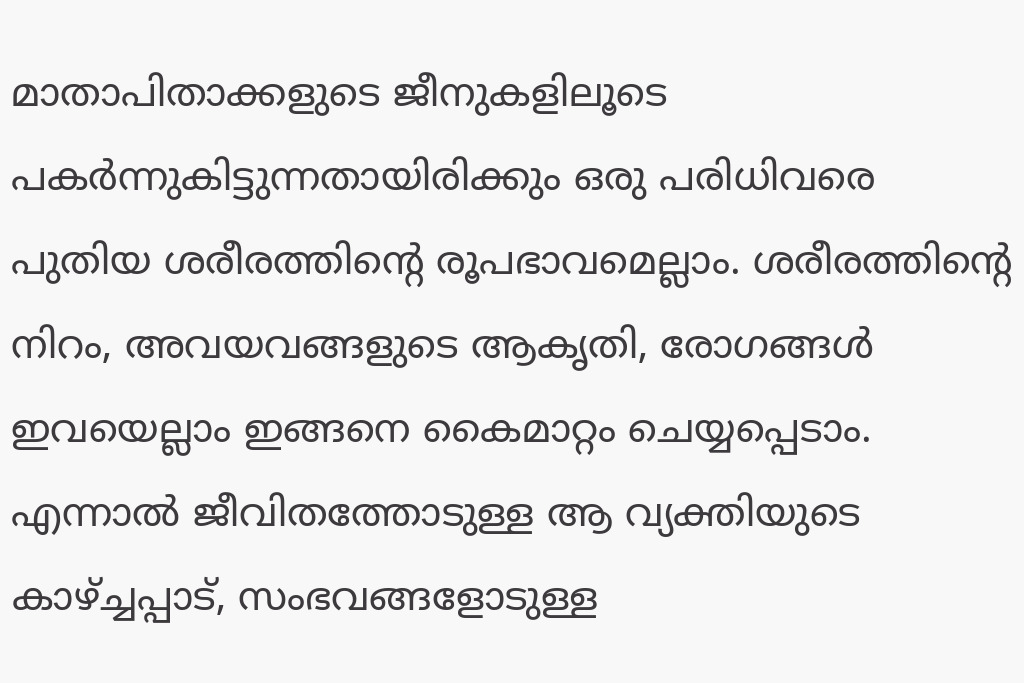മാതാപിതാക്കളുടെ ജീനുകളിലൂടെ പകര്‍ന്നുകിട്ടുന്നതായിരിക്കും ഒരു പരിധിവരെ പുതിയ ശരീരത്തിന്റെ രൂപഭാവമെല്ലാം. ശരീരത്തിന്റെ നിറം, അവയവങ്ങളുടെ ആകൃതി, രോഗങ്ങള്‍ ഇവയെല്ലാം ഇങ്ങനെ കൈമാറ്റം ചെയ്യപ്പെടാം. എന്നാല്‍ ജീവിതത്തോടുള്ള ആ വ്യക്തിയുടെ കാഴ്‌ച്ചപ്പാട്, സംഭവങ്ങളോടുള്ള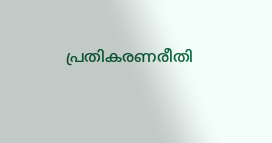പ്രതികരണരീതി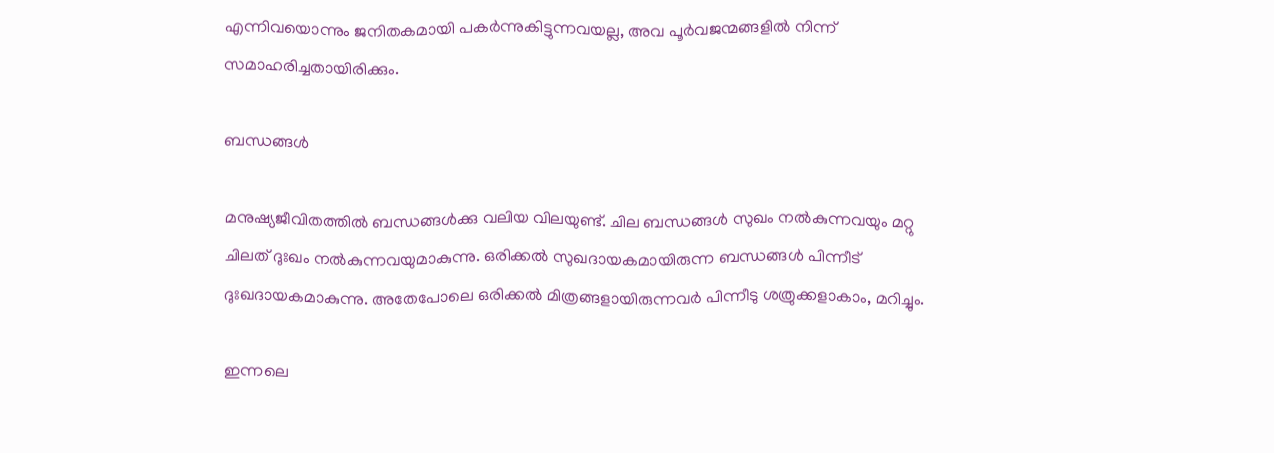എന്നിവയൊന്നും ജനിതകമായി പകര്‍ന്നുകിട്ടുന്നവയല്ല, അവ പൂര്‍വജന്മങ്ങളില്‍ നിന്ന് സമാഹരിച്ചതായിരിക്കും.

ബന്ധങ്ങള്‍

മനുഷ്യജീവിതത്തില്‍ ബന്ധങ്ങള്‍ക്കു വലിയ വിലയുണ്ട്. ചില ബന്ധങ്ങള്‍ സുഖം നല്‍കുന്നവയും മറ്റു ചിലത് ദുഃഖം നല്‍കുന്നവയുമാകുന്നു. ഒരിക്കല്‍ സുഖദായകമായിരുന്ന ബന്ധങ്ങള്‍ പിന്നീട് ദുഃഖദായകമാകുന്നു. അതേപോലെ ഒരിക്കല്‍ മിത്രങ്ങളായിരുന്നവര്‍ പിന്നീടു ശത്രുക്കളാകാം, മറിച്ചും.

ഇന്നലെ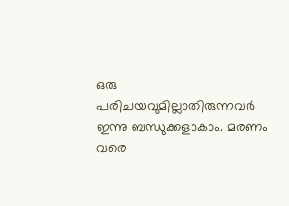ഒരു പരിചയവുമില്ലാതിരുന്നവര്‍ ഇന്നു ബന്ധുക്കളാകാം. മരണം വരെ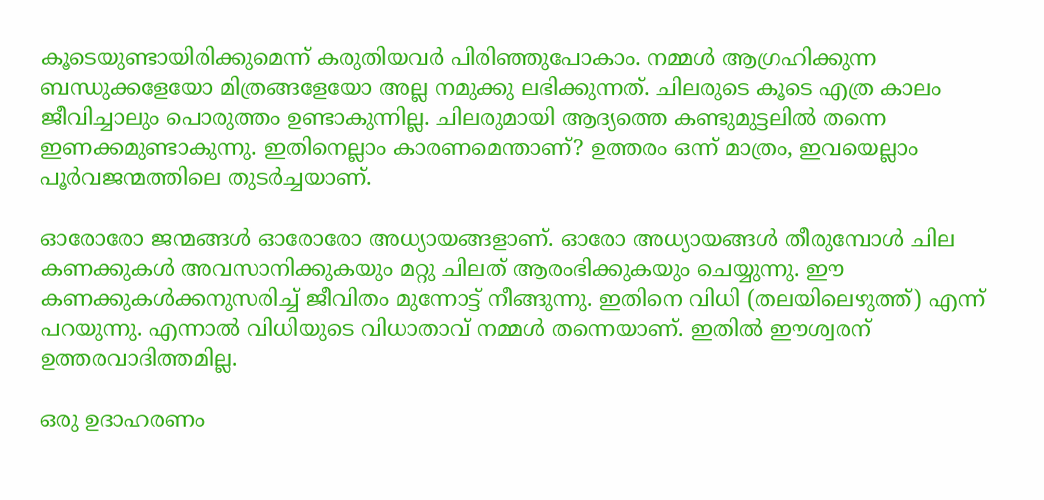കൂടെയുണ്ടായിരിക്കുമെന്ന് കരുതിയവര്‍ പിരിഞ്ഞുപോകാം. നമ്മള്‍ ആഗ്രഹിക്കുന്ന ബന്ധുക്കളേയോ മിത്രങ്ങളേയോ അല്ല നമുക്കു ലഭിക്കുന്നത്. ചിലരുടെ കൂടെ എത്ര കാലം ജീവിച്ചാലും പൊരുത്തം ഉണ്ടാകുന്നില്ല. ചിലരുമായി ആദ്യത്തെ കണ്ടുമുട്ടലില്‍ തന്നെ ഇണക്കമുണ്ടാകുന്നു. ഇതിനെല്ലാം കാരണമെന്താണ്? ഉത്തരം ഒന്ന് മാത്രം, ഇവയെല്ലാം പൂര്‍വജന്മത്തിലെ തുടര്‍ച്ചയാണ്.

ഓരോരോ ജന്മങ്ങള്‍ ഓരോരോ അധ്യായങ്ങളാണ്. ഓരോ അധ്യായങ്ങള്‍ തീരുമ്പോള്‍ ചില കണക്കുകള്‍ അവസാനിക്കുകയും മറ്റു ചിലത് ആരംഭിക്കുകയും ചെയ്യുന്നു. ഈ കണക്കുകള്‍ക്കനുസരിച്ച് ജീവിതം മുന്നോട്ട് നീങ്ങുന്നു. ഇതിനെ വിധി (തലയിലെഴുത്ത്) എന്ന് പറയുന്നു. എന്നാല്‍ വിധിയുടെ വിധാതാവ് നമ്മള്‍ തന്നെയാണ്. ഇതില്‍ ഈശ്വരന് ഉത്തരവാദിത്തമില്ല.

ഒരു ഉദാഹരണം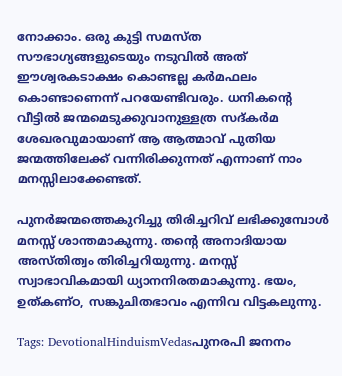നോക്കാം. ഒരു കുട്ടി സമസ്ത സൗഭാഗ്യങ്ങളുടെയും നടുവില്‍ അത് ഈശ്വരകടാക്ഷം കൊണ്ടല്ല കര്‍മഫലം കൊണ്ടാണെന്ന് പറയേണ്ടിവരും. ധനികന്റെ വീട്ടില്‍ ജന്മമെടുക്കുവാനുള്ളത്ര സദ്കര്‍മ ശേഖരവുമായാണ് ആ ആത്മാവ് പുതിയ ജന്മത്തിലേക്ക് വന്നിരിക്കുന്നത് എന്നാണ് നാം മനസ്സിലാക്കേണ്ടത്.

പുനര്‍ജന്മത്തെകുറിച്ചു തിരിച്ചറിവ് ലഭിക്കുമ്പോള്‍ മനസ്സ് ശാന്തമാകുന്നു. തന്റെ അനാദിയായ അസ്തിത്വം തിരിച്ചറിയുന്നു. മനസ്സ് സ്വാഭാവികമായി ധ്യാനനിരതമാകുന്നു. ഭയം, ഉത്കണ്ഠ, സങ്കുചിതഭാവം എന്നിവ വിട്ടകലുന്നു.

Tags: DevotionalHinduismVedasപുനരപി ജനനം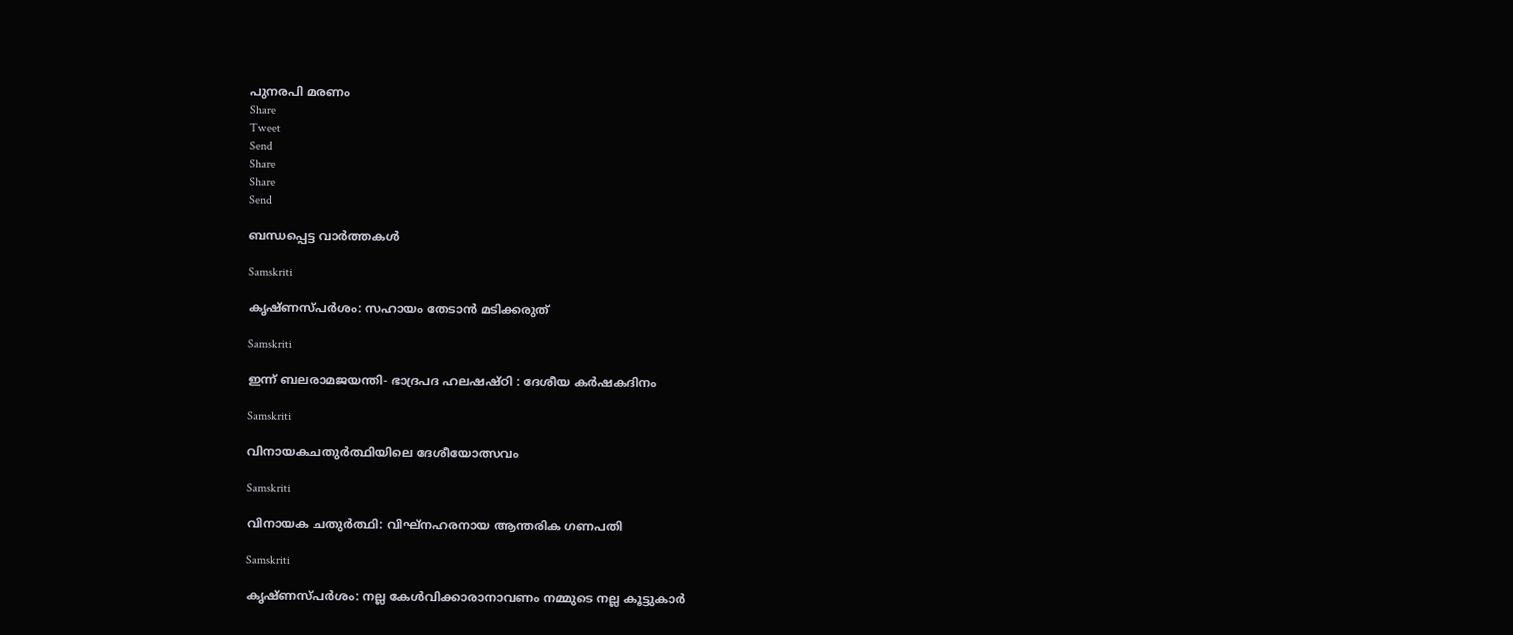പുനരപി മരണം
Share
Tweet
Send
Share
Share
Send

ബന്ധപ്പെട്ട വാര്‍ത്തകള്‍

Samskriti

കൃഷ്ണസ്പര്‍ശം: സഹായം തേടാന്‍ മടിക്കരുത്

Samskriti

ഇന്ന് ബലരാമജയന്തി- ഭാദ്രപദ ഹലഷഷ്ഠി : ദേശീയ കര്‍ഷകദിനം

Samskriti

വിനായകചതുര്‍ത്ഥിയിലെ ദേശീയോത്സവം

Samskriti

വിനായക ചതുര്‍ത്ഥി: വിഘ്‌നഹരനായ ആന്തരിക ഗണപതി

Samskriti

കൃഷ്ണസ്പര്‍ശം: നല്ല കേള്‍വിക്കാരാനാവണം നമ്മുടെ നല്ല കൂട്ടുകാര്‍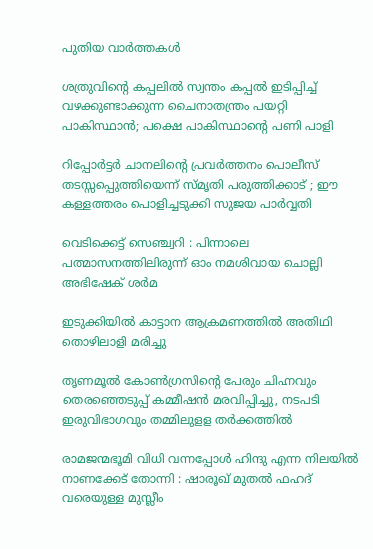പുതിയ വാര്‍ത്തകള്‍

ശത്രുവിന്റെ കപ്പലില്‍ സ്വന്തം കപ്പല്‍ ഇടിപ്പിച്ച് വഴക്കുണ്ടാക്കുന്ന ചൈനാതന്ത്രം പയറ്റി പാകിസ്ഥാന്‍; പക്ഷെ പാകിസ്ഥാന്റെ പണി പാളി

റിപ്പോര്‍ട്ടര്‍ ചാനലിന്റെ പ്രവര്‍ത്തനം പൊലീസ് തടസ്സപ്പെുത്തിയെന്ന് സ്മൃതി പരുത്തിക്കാട് ; ഈ കള്ളത്തരം പൊളിച്ചടുക്കി സുജയ പാര്‍വ്വതി

വെടിക്കെട്ട് സെഞ്ച്വറി : പിന്നാലെ പത്മാസനത്തിലിരുന്ന് ഓം നമശിവായ ചൊല്ലി അഭിഷേക് ശര്‍മ

ഇടുക്കിയില്‍ കാട്ടാന ആക്രമണത്തില്‍ അതിഥി തൊഴിലാളി മരിച്ചു

തൃണമൂല്‍ കോണ്‍ഗ്രസിന്റെ പേരും ചിഹ്നവും തെരഞ്ഞെടുപ്പ് കമ്മീഷന്‍ മരവിപ്പിച്ചു, നടപടി ഇരുവിഭാഗവും തമ്മിലുളള തര്‍ക്കത്തില്‍

രാമജന്മഭൂമി വിധി വന്നപ്പോൾ ഹിന്ദു എന്ന നിലയിൽ നാണക്കേട് തോന്നി : ഷാരൂഖ് മുതൽ ഫഹദ് വരെയുള്ള മുസ്ലീം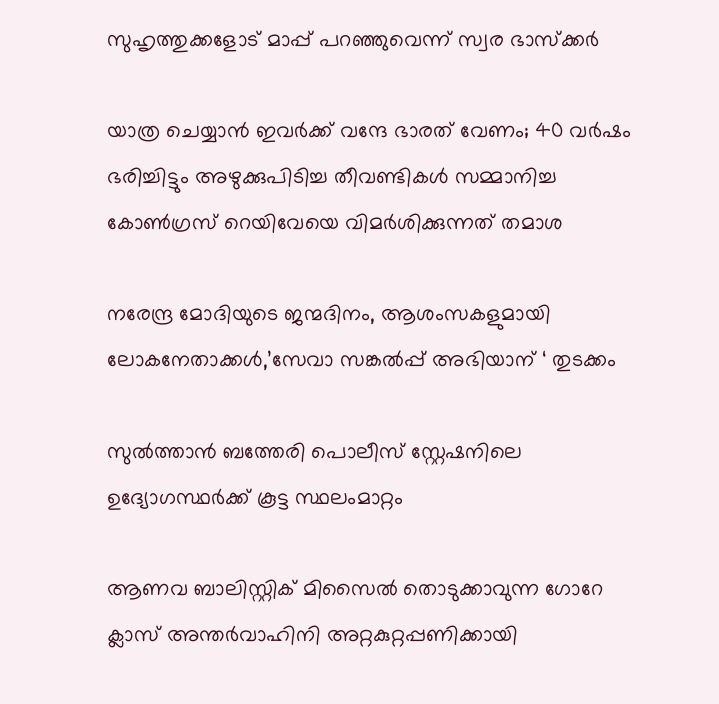സുഹൃത്തുക്കളോട് മാപ്പ് പറഞ്ഞുവെന്ന് സ്വര ഭാസ്ക്കർ

യാത്ര ചെയ്യാന്‍ ഇവര്‍ക്ക് വന്ദേ ഭാരത് വേണം; 40 വര്‍ഷം ഭരിച്ചിട്ടും അഴുക്കുപിടിച്ച തീവണ്ടികള്‍ സമ്മാനിച്ച കോണ്‍ഗ്രസ് റെയിവേയെ വിമര്‍ശിക്കുന്നത് തമാശ

നരേന്ദ്ര മോദിയുടെ ജന്മദിനം, ആശംസകളുമായി ലോകനേതാക്കള്‍,’സേവാ സങ്കല്‍പ്പ് അഭിയാന് ‘ തുടക്കം

സുല്‍ത്താന്‍ ബത്തേരി പൊലീസ് സ്റ്റേഷനിലെ ഉദ്യോഗസ്ഥര്‍ക്ക് കൂട്ട സ്ഥലംമാറ്റം

ആണവ ബാലിസ്റ്റിക് മിസൈല്‍ തൊടുക്കാവുന്ന ഗോറേ ക്ലാസ് അന്തര്‍വാഹിനി അറ്റകുറ്റപ്പണിക്കായി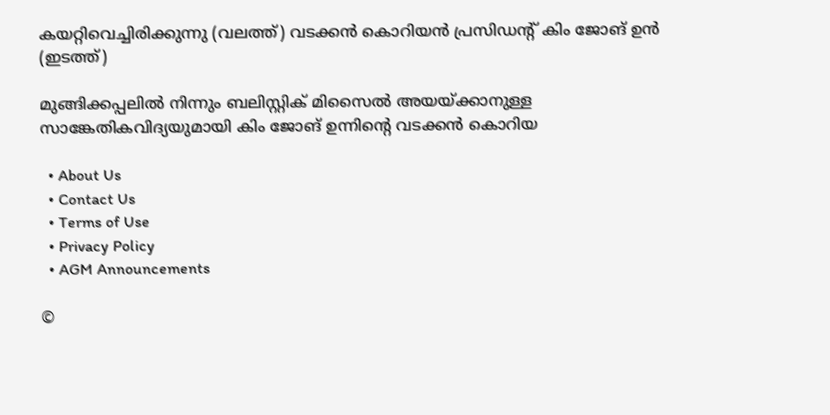കയറ്റിവെച്ചിരിക്കുന്നു (വലത്ത്) വടക്കന്‍ കൊറിയന്‍ പ്രസിഡന്‍റ് കിം ജോങ് ഉന്‍ (ഇടത്ത്)

മുങ്ങിക്കപ്പലില്‍ നിന്നും ബലിസ്റ്റിക് മിസൈല്‍ അയയ്‌ക്കാനുള്ള സാങ്കേതികവിദ്യയുമായി കിം ജോങ് ഉന്നിന്റെ വടക്കന്‍ കൊറിയ

  • About Us
  • Contact Us
  • Terms of Use
  • Privacy Policy
  • AGM Announcements

©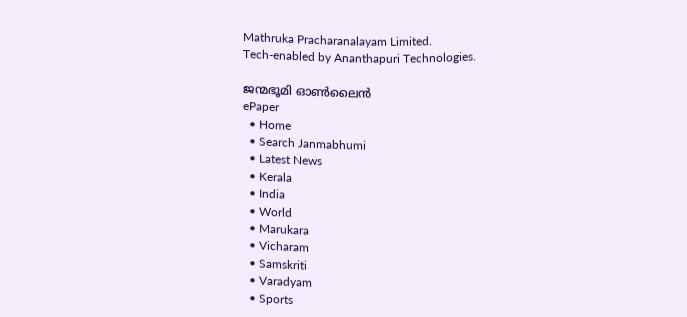Mathruka Pracharanalayam Limited.
Tech-enabled by Ananthapuri Technologies.

ജന്മഭൂമി ഓണ്‍ലൈന്‍
ePaper
  • Home
  • Search Janmabhumi
  • Latest News
  • Kerala
  • India
  • World
  • Marukara
  • Vicharam
  • Samskriti
  • Varadyam
  • Sports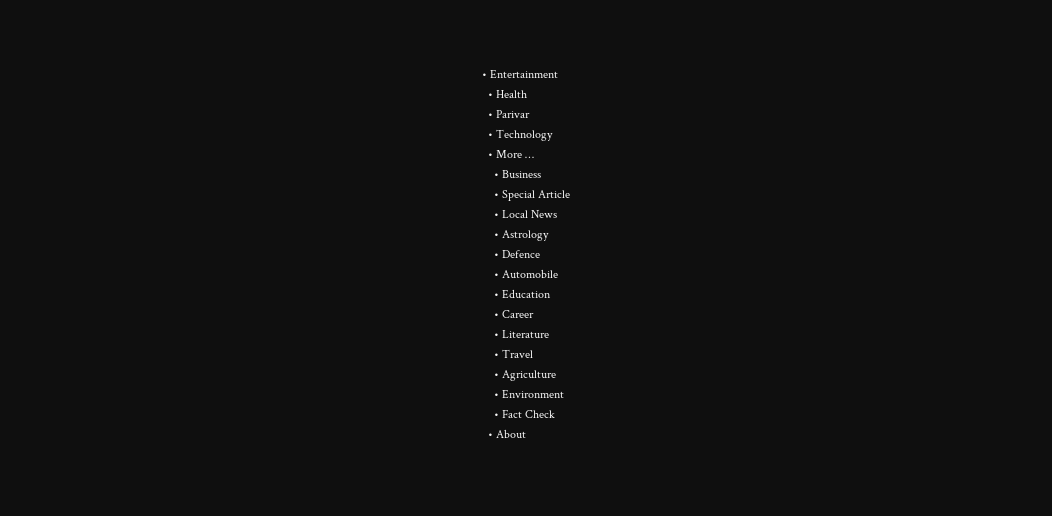• Entertainment
  • Health
  • Parivar
  • Technology
  • More …
    • Business
    • Special Article
    • Local News
    • Astrology
    • Defence
    • Automobile
    • Education
    • Career
    • Literature
    • Travel
    • Agriculture
    • Environment
    • Fact Check
  • About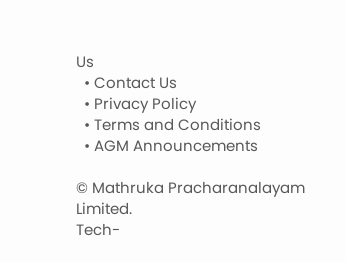Us
  • Contact Us
  • Privacy Policy
  • Terms and Conditions
  • AGM Announcements

© Mathruka Pracharanalayam Limited.
Tech-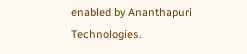enabled by Ananthapuri Technologies.